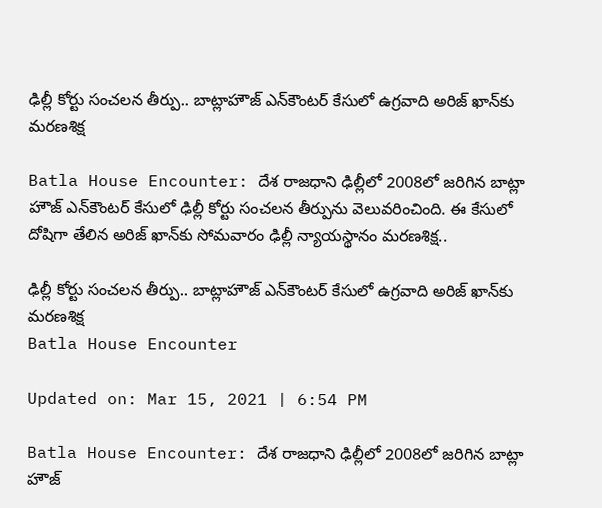ఢిల్లీ కోర్టు సంచలన తీర్పు.. బాట్లాహౌజ్‌ ఎన్‌కౌంటర్‌ కేసులో ఉగ్రవాది అరిజ్‌ ఖాన్‌కు మరణశిక్ష

Batla House Encounter: దేశ రాజ‌ధాని ఢిల్లీలో 2008లో జ‌రిగిన బాట్లా హౌజ్ ఎన్‌కౌంట‌ర్ కేసులో ఢిల్లీ కోర్టు సంచలన తీర్పును వెలువరించింది. ఈ కేసులో దోషిగా తేలిన అరిజ్ ఖాన్‌కు సోమవారం ఢిల్లీ న్యాయస్థానం మరణశిక్ష..

ఢిల్లీ కోర్టు సంచలన తీర్పు.. బాట్లాహౌజ్‌ ఎన్‌కౌంటర్‌ కేసులో ఉగ్రవాది అరిజ్‌ ఖాన్‌కు మరణశిక్ష
Batla House Encounter

Updated on: Mar 15, 2021 | 6:54 PM

Batla House Encounter: దేశ రాజ‌ధాని ఢిల్లీలో 2008లో జ‌రిగిన బాట్లా హౌజ్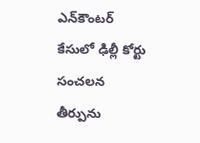ఎన్‌కౌంట‌ర్ కేసులో ఢిల్లీ కోర్టు సంచలన తీర్పును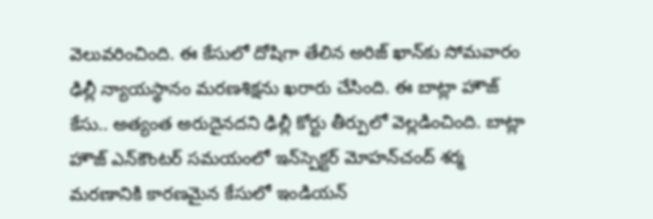వెలువరించింది. ఈ కేసులో దోషిగా తేలిన అరిజ్ ఖాన్‌కు సోమవారం ఢిల్లీ న్యాయస్థానం మరణశిక్షను ఖ‌రారు చేసింది. ఈ బాట్లా హౌజ్ కేసు.. అత్యంత అరుదైనదని ఢిల్లీ కోర్టు తీర్పులో వెల్లడించింది. బాట్లా హౌజ్ ఎన్‌కౌంట‌ర్ స‌మ‌యంలో ఇన్‌స్పెక్టర్ మోహన్‌చంద్‌ శ‌ర్మ మ‌ర‌ణానికి కారణ‌మైన కేసులో ఇండియ‌న్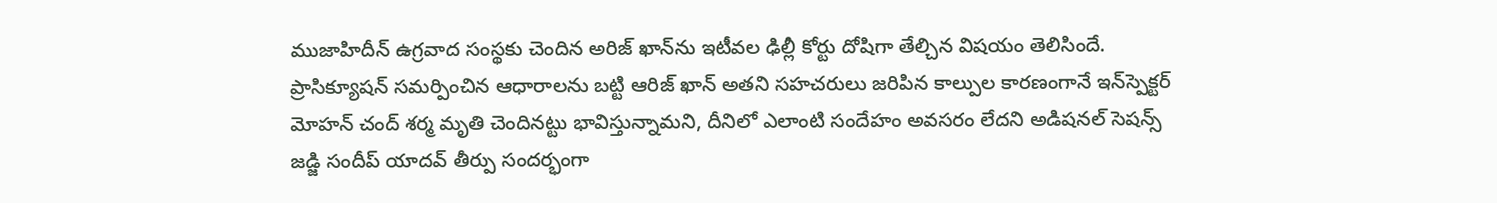ముజాహిదీన్ ఉగ్రవాద సంస్థకు చెందిన అరిజ్ ఖాన్‌ను ఇటీవ‌ల ఢిల్లీ కోర్టు దోషిగా తేల్చిన విషయం తెలిసిందే. ప్రాసిక్యూషన్‌ సమర్పించిన ఆధారాలను బట్టి ఆరిజ్‌ ఖాన్‌ అతని సహచరులు జరిపిన కాల్పుల కారణంగానే ఇన్‌స్పెక్టర్‌ మోహన్ చంద్ శర్మ మృతి చెందినట్టు భావిస్తున్నామని, దీనిలో ఎలాంటి సందేహం అవసరం లేదని అడిషనల్‌ సెషన్స్‌ జడ్జి సందీప్‌ యాదవ్‌ తీర్పు సందర్భంగా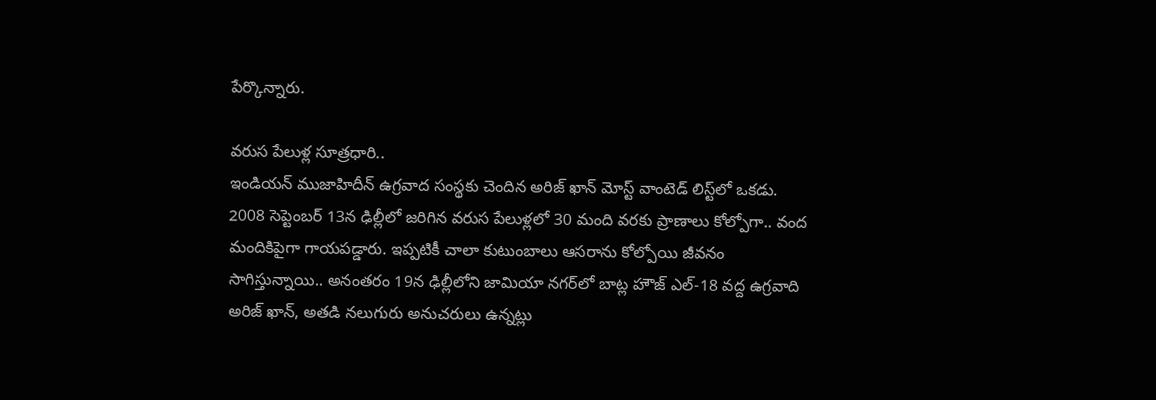పేర్కొన్నారు.

వరుస పేలుళ్ల సూత్రధారి..
ఇండియన్‌ ముజాహిదీన్‌ ఉగ్రవాద సంస్థకు చెందిన అరిజ్ ఖాన్ మోస్ట్‌ వాంటెడ్‌ లిస్ట్‌లో ఒకడు. 2008 సెప్టెంబర్‌ 13న ఢిల్లీలో జరిగిన వరుస పేలుళ్లలో 30 మంది వరకు ప్రాణాలు కోల్పోగా.. వంద మందికిపైగా గాయపడ్డారు. ఇప్పటికీ చాలా కుటుంబాలు ఆసరాను కోల్పోయి జీవనం సాగిస్తున్నాయి.. అనంతరం 19న ఢిల్లీలోని జామియా నగర్‌లో బాట్ల హౌజ్‌‌ ఎల్‌-18 వద్ద ఉగ్రవాది అరిజ్‌ ఖాన్‌, అతడి నలుగురు అనుచరులు ఉన్నట్లు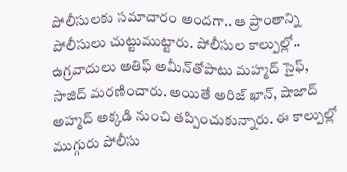పోలీసులకు సమాచారం అందగా.. ఆ ప్రాంతాన్ని పోలీసులు చుట్టుముట్టారు. పోలీసుల కాల్పుల్లో.. ఉగ్రవాదులు అతిఫ్ అమీన్‌తోపాటు మహ్మద్ సైఫ్, సాజిద్ మరణించారు. అయితే అరిజ్ ఖాన్‌, షాజాద్ అహ్మద్ అక్కడి నుంచి తప్పించుకున్నారు. ఈ కాల్పుల్లో ముగ్గురు పోలీసు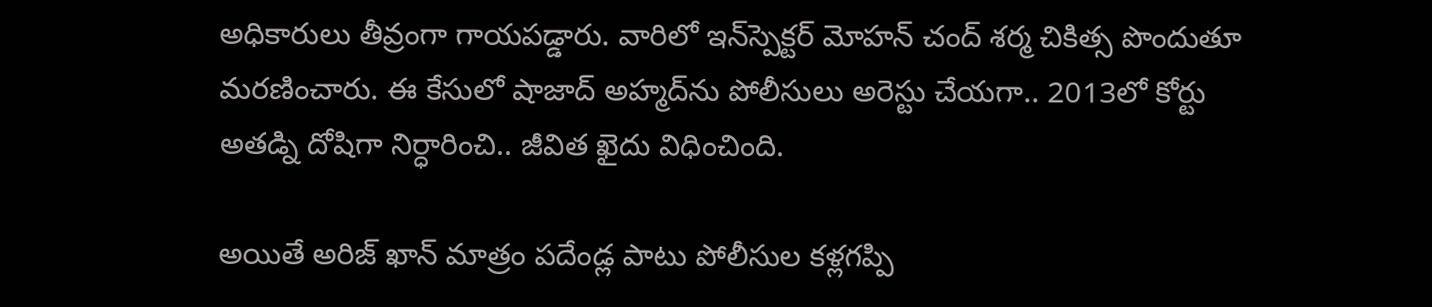అధికారులు తీవ్రంగా గాయపడ్డారు. వారిలో ఇన్‌స్పెక్టర్‌ మోహన్ చంద్ శర్మ చికిత్స పొందుతూ మరణించారు. ఈ కేసులో షాజాద్ అహ్మద్‌ను పోలీసులు అరెస్టు చేయగా.. 2013లో కోర్టు అతడ్ని దోషిగా నిర్ధారించి.. జీవిత ఖైదు విధించింది.

అయితే అరిజ్ ఖాన్‌ మాత్రం పదేండ్ల పాటు పోలీసుల కళ్లగప్పి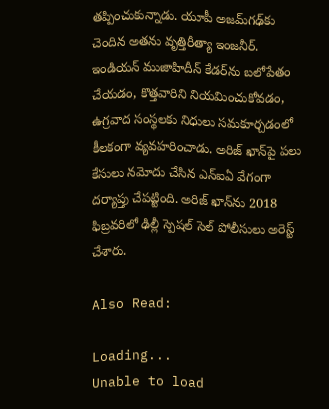తప్పించుకున్నాడు. యూపీ అజమ్‌గఢ్‌కు చెందిన అతను వృత్తిరీత్యా ఇంజనీర్. ఇండియన్‌ ముజాహిదీన్‌ కేడర్‌ను బలోపేతం చేయడం, కొత్తవారిని నియమించుకోవడం, ఉగ్రవాద సంస్థలకు నిధులు సమకూర్చడంలో కీలకంగా వ్యవహరించాడు. అరిజ్‌ ఖాన్‌పై పలు కేసులు నమోదు చేసిన ఎన్‌ఐఏ వేగంగా దర్యాప్తు చేపట్టింది. అరిజ్‌ ఖాన్‌ను 2018 ఫిబ్రవరిలో ఢిల్లీ స్పెషల్‌ సెల్‌ పోలీసులు అరెస్ట్‌ చేశారు.

Also Read:

Loading...
Unable to load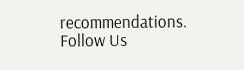recommendations.
Follow Us